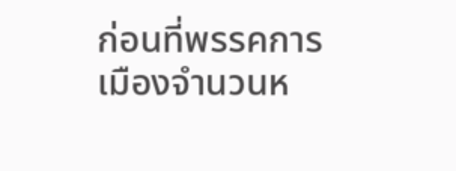ก่อนที่พรรคการเมืองจำนวนห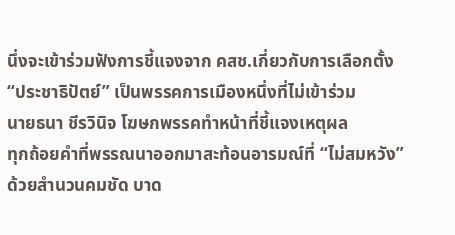นึ่งจะเข้าร่วมฟังการชี้แจงจาก คสช.เกี่ยวกับการเลือกตั้ง “ประชาธิปัตย์” เป็นพรรคการเมืองหนึ่งที่ไม่เข้าร่วม
นายธนา ชีรวินิจ โฆษกพรรคทำหน้าที่ชี้แจงเหตุผล
ทุกถ้อยคำที่พรรณนาออกมาสะท้อนอารมณ์ที่ “ไม่สมหวัง” ด้วยสำนวนคมชัด บาด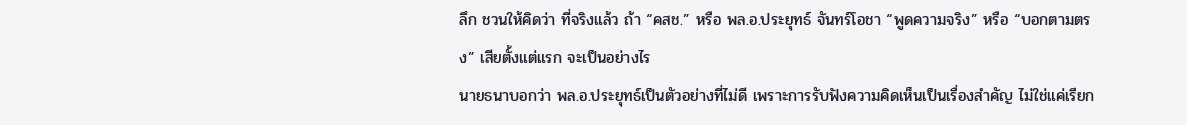ลึก ชวนให้คิดว่า ที่จริงแล้ว ถ้า “คสช.” หรือ พล.อ.ประยุทธ์ จันทร์โอชา “พูดความจริง” หรือ “บอกตามตรง” เสียตั้งแต่แรก จะเป็นอย่างไร
นายธนาบอกว่า พล.อ.ประยุทธ์เป็นตัวอย่างที่ไม่ดี เพราะการรับฟังความคิดเห็นเป็นเรื่องสำคัญ ไม่ใช่แค่เรียก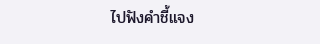ไปฟังคำชี้แจง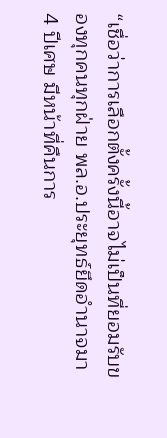“เชื่อว่าการเลือกตั้งครั้งนี้อาจไม่เป็นที่ยอมรับของทุกคนทุกฝ่าย พล.อ.ประยุทธ์ยึดอำนาจมา 4 ปีเศษ มีหน้าที่คืนการ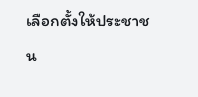เลือกตั้งให้ประชาชน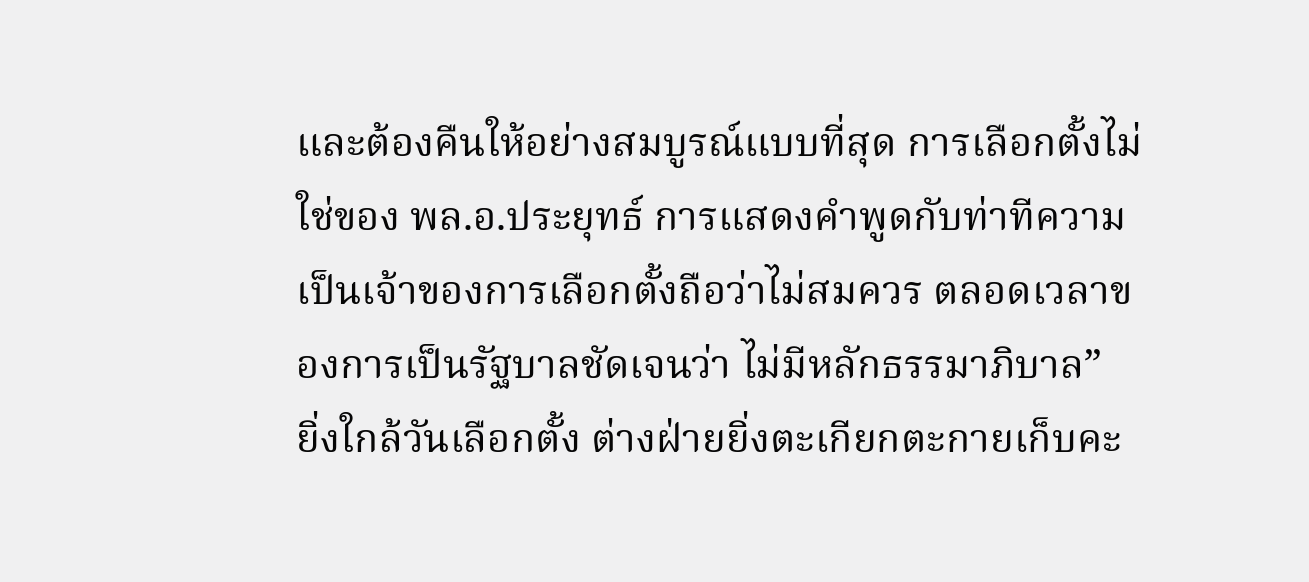และต้องคืนให้อย่างสมบูรณ์แบบที่สุด การเลือกตั้งไม่ใช่ของ พล.อ.ประยุทธ์ การแสดงคำพูดกับท่าทีความเป็นเจ้าของการเลือกตั้งถือว่าไม่สมควร ตลอดเวลาของการเป็นรัฐบาลชัดเจนว่า ไม่มีหลักธรรมาภิบาล”
ยิ่งใกล้วันเลือกตั้ง ต่างฝ่ายยิ่งตะเกียกตะกายเก็บคะ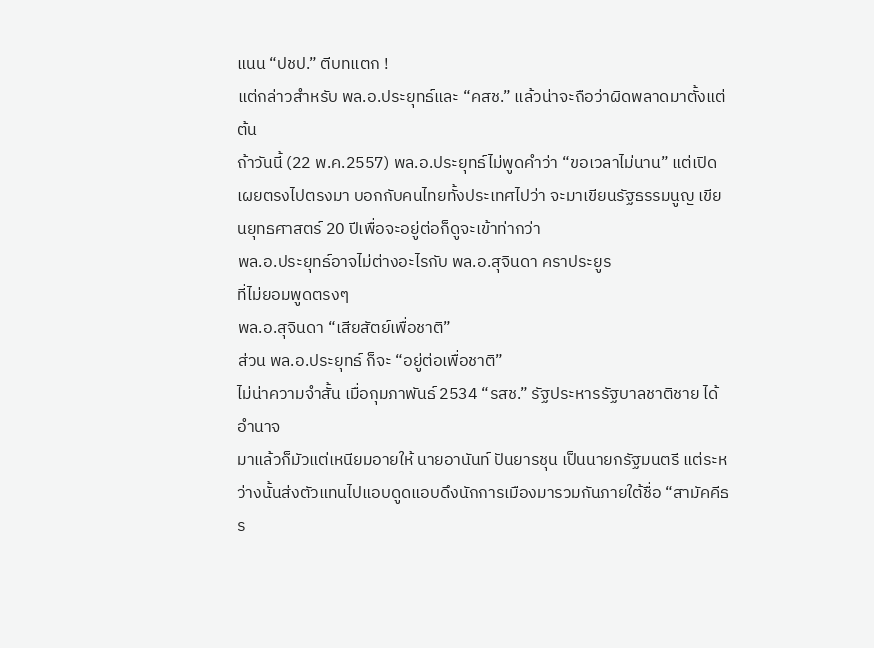แนน “ปชป.” ตีบทแตก !
แต่กล่าวสำหรับ พล.อ.ประยุทธ์และ “คสช.” แล้วน่าจะถือว่าผิดพลาดมาตั้งแต่ต้น
ถ้าวันนี้ (22 พ.ค.2557) พล.อ.ประยุทธ์ไม่พูดคำว่า “ขอเวลาไม่นาน” แต่เปิดเผยตรงไปตรงมา บอกกับคนไทยทั้งประเทศไปว่า จะมาเขียนรัฐธรรมนูญ เขียนยุทธศาสตร์ 20 ปีเพื่อจะอยู่ต่อก็ดูจะเข้าท่ากว่า
พล.อ.ประยุทธ์อาจไม่ต่างอะไรกับ พล.อ.สุจินดา คราประยูร
ที่ไม่ยอมพูดตรงๆ
พล.อ.สุจินดา “เสียสัตย์เพื่อชาติ”
ส่วน พล.อ.ประยุทธ์ ก็จะ “อยู่ต่อเพื่อชาติ”
ไม่น่าความจำสั้น เมื่อกุมภาพันธ์ 2534 “รสช.” รัฐประหารรัฐบาลชาติชาย ได้อำนาจ
มาแล้วก็มัวแต่เหนียมอายให้ นายอานันท์ ปันยารชุน เป็นนายกรัฐมนตรี แต่ระหว่างนั้นส่งตัวแทนไปแอบดูดแอบดึงนักการเมืองมารวมกันภายใต้ชื่อ “สามัคคีธร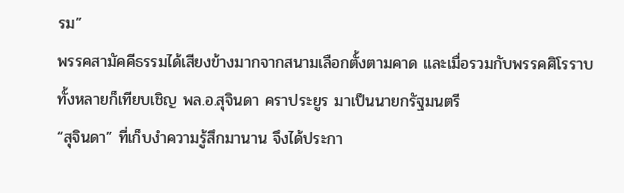รม”
พรรคสามัคคีธรรมได้เสียงข้างมากจากสนามเลือกตั้งตามคาด และเมื่อรวมกับพรรคศิโรราบทั้งหลายก็เทียบเชิญ พล.อ.สุจินดา คราประยูร มาเป็นนายกรัฐมนตรี
“สุจินดา” ที่เก็บงำความรู้สึกมานาน จึงได้ประกา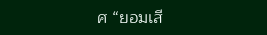ศ “ยอมเสี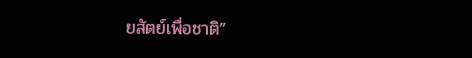ยสัตย์เพื่อชาติ”